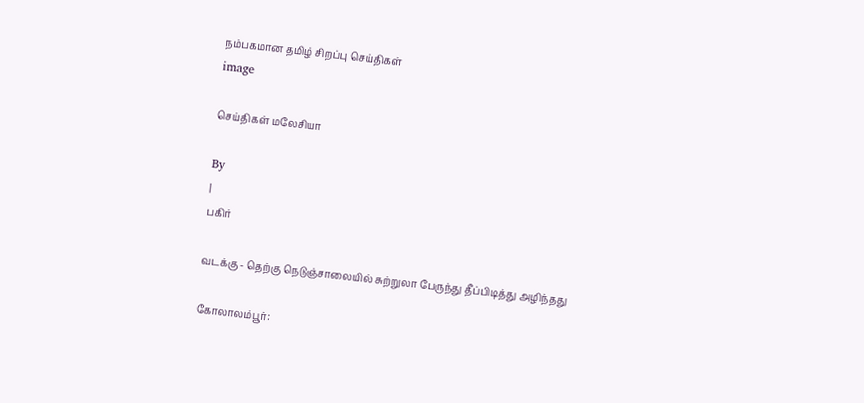நம்பகமான தமிழ் சிறப்பு செய்திகள்
image

செய்திகள் மலேசியா

By
|
பகிர்

வடக்கு - தெற்கு நெடுஞ்சாலையில் சுற்றுலா பேருந்து தீப்பிடித்து அழிந்தது

கோலாலம்பூர்: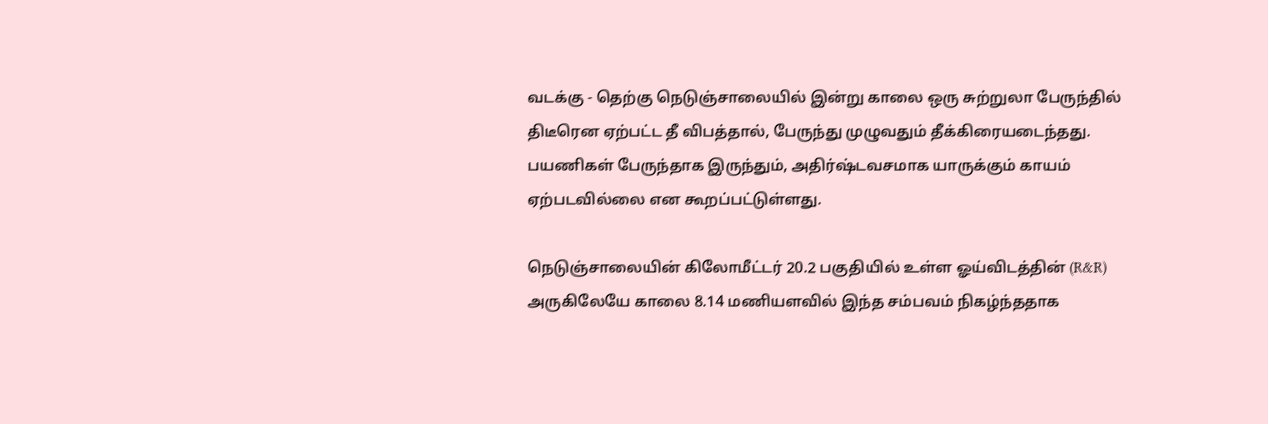வடக்கு - தெற்கு நெடுஞ்சாலையில் இன்று காலை ஒரு சுற்றுலா பேருந்தில் திடீரென ஏற்பட்ட தீ விபத்தால், பேருந்து முழுவதும் தீக்கிரையடைந்தது. பயணிகள் பேருந்தாக இருந்தும், அதிர்ஷ்டவசமாக யாருக்கும் காயம் ஏற்படவில்லை என கூறப்பட்டுள்ளது.

நெடுஞ்சாலையின் கிலோமீட்டர் 20.2 பகுதியில் உள்ள ஓய்விடத்தின் (R&R) அருகிலேயே காலை 8.14 மணியளவில் இந்த சம்பவம் நிகழ்ந்ததாக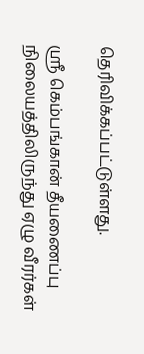தெரிவிக்கப்பட்டுள்ளது.

ஶ்ரீ கெம்பங்கான் தீயணைப்பு நிலையத்திலிருந்து ஏழு வீரர்கள்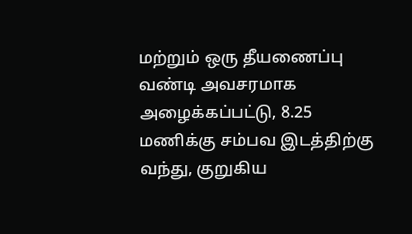மற்றும் ஒரு தீயணைப்பு வண்டி அவசரமாக அழைக்கப்பட்டு, 8.25 மணிக்கு சம்பவ இடத்திற்கு வந்து, குறுகிய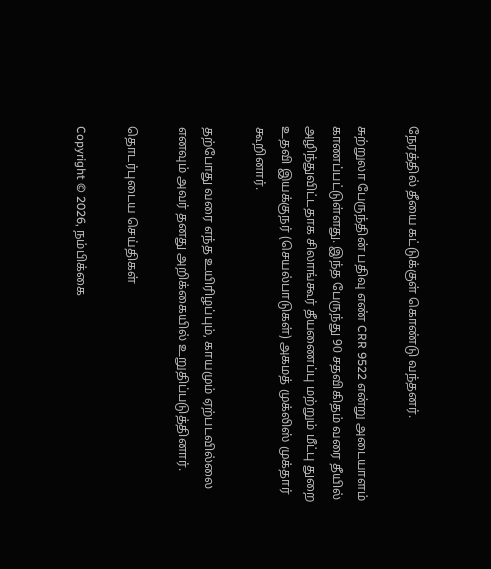நேரத்தில் தீயை கட்டுக்குள் கொண்டு வந்தனர்.

சுற்றுலா பேருந்தின் பதிவு எண் CRR 9522 என்று அடையாளம் காணப்பட்டுள்ளது. இந்த பேருந்து 90 சதவிகிதம் வரை தீயில் அழிந்துவிட்டதாக சிலாங்கூர் தீயணைப்பு மற்றும் மீட்பு துறை உதவி இயக்குநர் (செயல்பாடுகள்) அகமத் முக்லிஸ் முக்தார் கூறினார்.

தற்போது வரை எந்த உயிரிழப்பும், காயமும் ஏற்படவில்லை எனவும் அவர் தனது அறிக்கையில் உறுதிப்படுத்தினார்.

தொடர்புடைய செய்திகள்

Copyright © 2026, நம்பிக்கை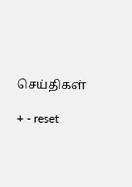செய்திகள்

+ - reset